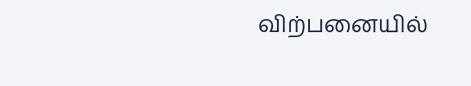விற்பனையில்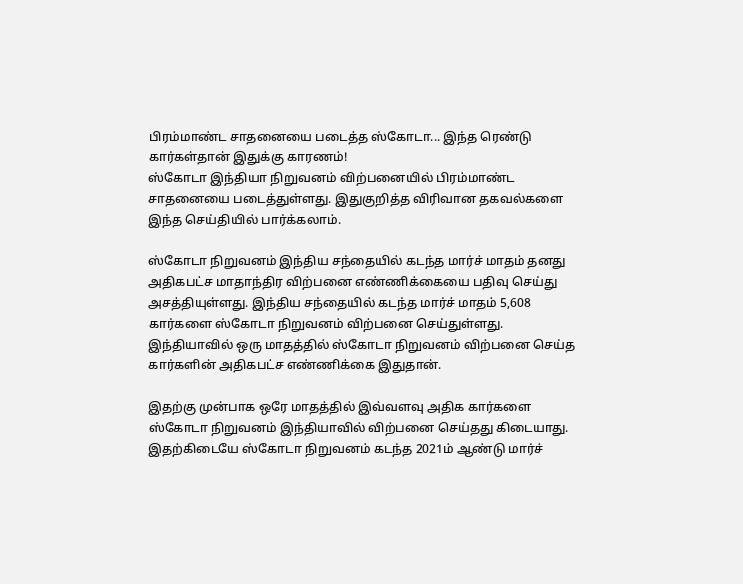பிரம்மாண்ட சாதனையை படைத்த ஸ்கோடா... இந்த ரெண்டு கார்கள்தான் இதுக்கு காரணம்!
ஸ்கோடா இந்தியா நிறுவனம் விற்பனையில் பிரம்மாண்ட சாதனையை படைத்துள்ளது. இதுகுறித்த விரிவான தகவல்களை இந்த செய்தியில் பார்க்கலாம்.

ஸ்கோடா நிறுவனம் இந்திய சந்தையில் கடந்த மார்ச் மாதம் தனது அதிகபட்ச மாதாந்திர விற்பனை எண்ணிக்கையை பதிவு செய்து அசத்தியுள்ளது. இந்திய சந்தையில் கடந்த மார்ச் மாதம் 5,608 கார்களை ஸ்கோடா நிறுவனம் விற்பனை செய்துள்ளது. இந்தியாவில் ஒரு மாதத்தில் ஸ்கோடா நிறுவனம் விற்பனை செய்த கார்களின் அதிகபட்ச எண்ணிக்கை இதுதான்.

இதற்கு முன்பாக ஒரே மாதத்தில் இவ்வளவு அதிக கார்களை ஸ்கோடா நிறுவனம் இந்தியாவில் விற்பனை செய்தது கிடையாது. இதற்கிடையே ஸ்கோடா நிறுவனம் கடந்த 2021ம் ஆண்டு மார்ச்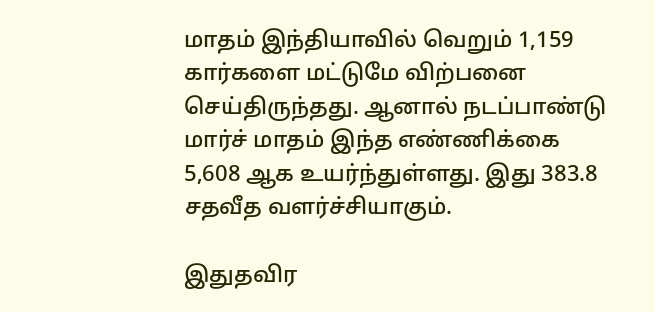மாதம் இந்தியாவில் வெறும் 1,159 கார்களை மட்டுமே விற்பனை செய்திருந்தது. ஆனால் நடப்பாண்டு மார்ச் மாதம் இந்த எண்ணிக்கை 5,608 ஆக உயர்ந்துள்ளது. இது 383.8 சதவீத வளர்ச்சியாகும்.

இதுதவிர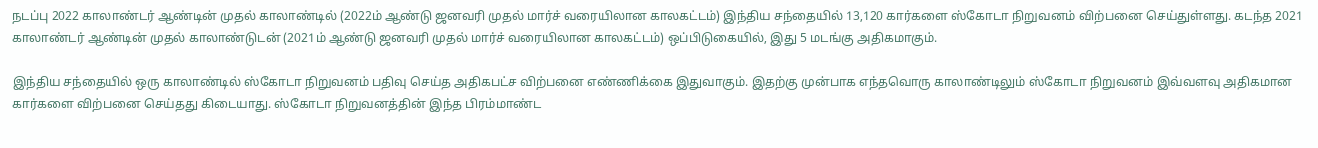நடப்பு 2022 காலாண்டர் ஆண்டின் முதல் காலாண்டில் (2022ம் ஆண்டு ஜனவரி முதல் மார்ச் வரையிலான காலகட்டம்) இந்திய சந்தையில் 13,120 கார்களை ஸ்கோடா நிறுவனம் விற்பனை செய்துள்ளது. கடந்த 2021 காலாண்டர் ஆண்டின் முதல் காலாண்டுடன் (2021ம் ஆண்டு ஜனவரி முதல் மார்ச் வரையிலான காலகட்டம்) ஒப்பிடுகையில், இது 5 மடங்கு அதிகமாகும்.

இந்திய சந்தையில் ஒரு காலாண்டில் ஸ்கோடா நிறுவனம் பதிவு செய்த அதிகபட்ச விற்பனை எண்ணிக்கை இதுவாகும். இதற்கு முன்பாக எந்தவொரு காலாண்டிலும் ஸ்கோடா நிறுவனம் இவ்வளவு அதிகமான கார்களை விற்பனை செய்தது கிடையாது. ஸ்கோடா நிறுவனத்தின் இந்த பிரம்மாண்ட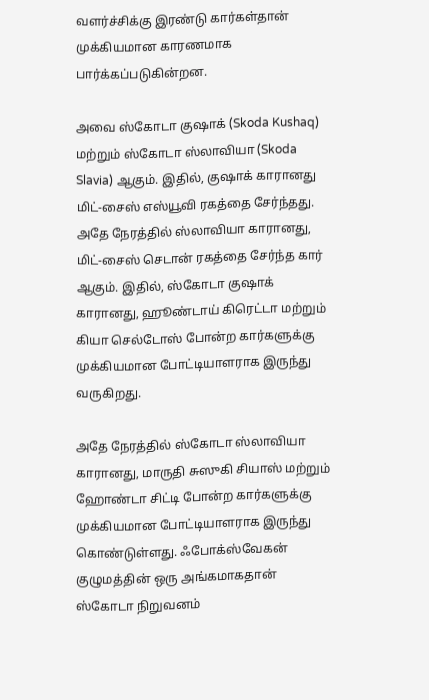வளர்ச்சிக்கு இரண்டு கார்கள்தான் முக்கியமான காரணமாக பார்க்கப்படுகின்றன.

அவை ஸ்கோடா குஷாக் (Skoda Kushaq) மற்றும் ஸ்கோடா ஸ்லாவியா (Skoda Slavia) ஆகும். இதில், குஷாக் காரானது மிட்-சைஸ் எஸ்யூவி ரகத்தை சேர்ந்தது. அதே நேரத்தில் ஸ்லாவியா காரானது, மிட்-சைஸ் செடான் ரகத்தை சேர்ந்த கார் ஆகும். இதில், ஸ்கோடா குஷாக் காரானது, ஹூண்டாய் கிரெட்டா மற்றும் கியா செல்டோஸ் போன்ற கார்களுக்கு முக்கியமான போட்டியாளராக இருந்து வருகிறது.

அதே நேரத்தில் ஸ்கோடா ஸ்லாவியா காரானது, மாருதி சுஸுகி சியாஸ் மற்றும் ஹோண்டா சிட்டி போன்ற கார்களுக்கு முக்கியமான போட்டியாளராக இருந்து கொண்டுள்ளது. ஃபோக்ஸ்வேகன் குழுமத்தின் ஒரு அங்கமாகதான் ஸ்கோடா நிறுவனம்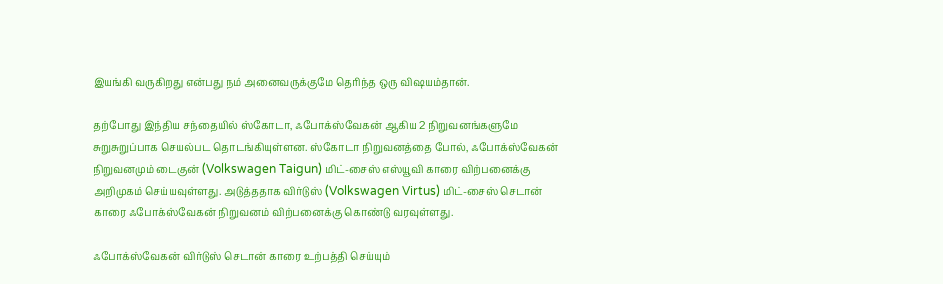இயங்கி வருகிறது என்பது நம் அனைவருக்குமே தெரிந்த ஒரு விஷயம்தான்.

தற்போது இந்திய சந்தையில் ஸ்கோடா, ஃபோக்ஸ்வேகன் ஆகிய 2 நிறுவனங்களுமே சுறுசுறுப்பாக செயல்பட தொடங்கியுள்ளன. ஸ்கோடா நிறுவனத்தை போல், ஃபோக்ஸ்வேகன் நிறுவனமும் டைகுன் (Volkswagen Taigun) மிட்-சைஸ் எஸ்யூவி காரை விற்பனைக்கு அறிமுகம் செய்யவுள்ளது. அடுத்ததாக விர்டுஸ் (Volkswagen Virtus) மிட்-சைஸ் செடான் காரை ஃபோக்ஸ்வேகன் நிறுவனம் விற்பனைக்கு கொண்டு வரவுள்ளது.

ஃபோக்ஸ்வேகன் விர்டுஸ் செடான் காரை உற்பத்தி செய்யும்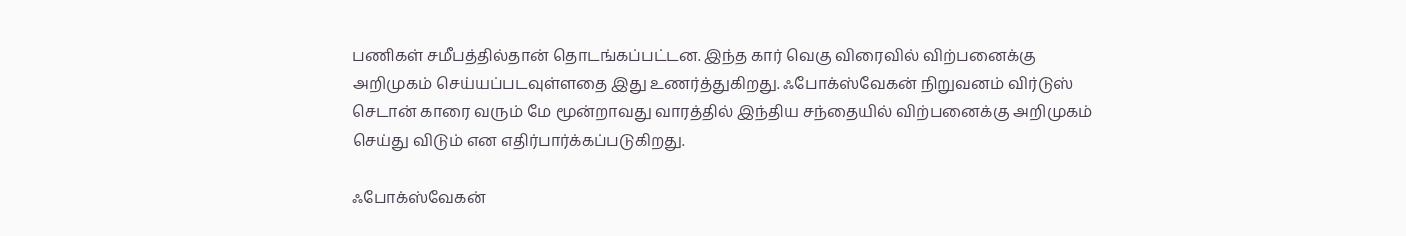பணிகள் சமீபத்தில்தான் தொடங்கப்பட்டன. இந்த கார் வெகு விரைவில் விற்பனைக்கு அறிமுகம் செய்யப்படவுள்ளதை இது உணர்த்துகிறது. ஃபோக்ஸ்வேகன் நிறுவனம் விர்டுஸ் செடான் காரை வரும் மே மூன்றாவது வாரத்தில் இந்திய சந்தையில் விற்பனைக்கு அறிமுகம் செய்து விடும் என எதிர்பார்க்கப்படுகிறது.

ஃபோக்ஸ்வேகன்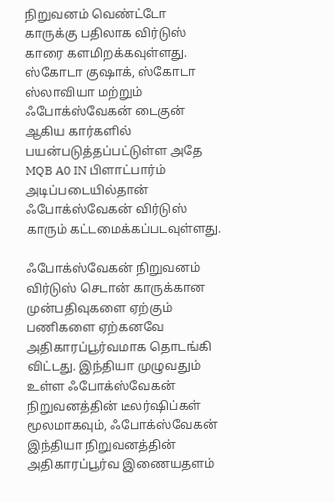நிறுவனம் வெண்ட்டோ காருக்கு பதிலாக விர்டுஸ் காரை களமிறக்கவுள்ளது. ஸ்கோடா குஷாக், ஸ்கோடா ஸ்லாவியா மற்றும் ஃபோக்ஸ்வேகன் டைகுன் ஆகிய கார்களில் பயன்படுத்தப்பட்டுள்ள அதே MQB A0 IN பிளாட்பார்ம் அடிப்படையில்தான் ஃபோக்ஸ்வேகன் விர்டுஸ் காரும் கட்டமைக்கப்படவுள்ளது.

ஃபோக்ஸ்வேகன் நிறுவனம் விர்டுஸ் செடான் காருக்கான முன்பதிவுகளை ஏற்கும் பணிகளை ஏற்கனவே அதிகாரப்பூர்வமாக தொடங்கி விட்டது. இந்தியா முழுவதும் உள்ள ஃபோக்ஸ்வேகன் நிறுவனத்தின் டீலர்ஷிப்கள் மூலமாகவும், ஃபோக்ஸ்வேகன் இந்தியா நிறுவனத்தின் அதிகாரப்பூர்வ இணையதளம்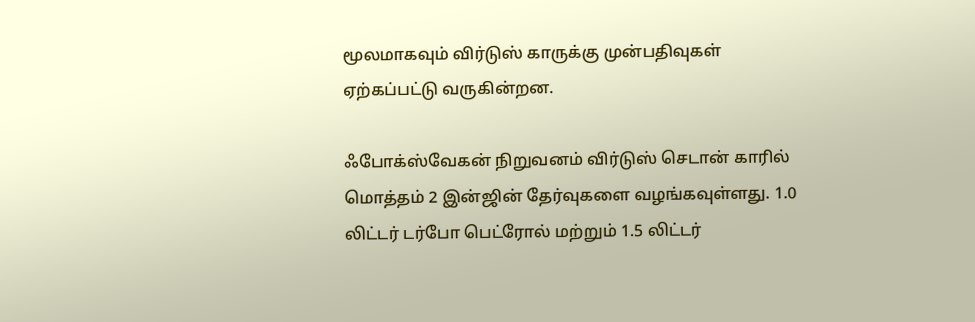மூலமாகவும் விர்டுஸ் காருக்கு முன்பதிவுகள் ஏற்கப்பட்டு வருகின்றன.

ஃபோக்ஸ்வேகன் நிறுவனம் விர்டுஸ் செடான் காரில் மொத்தம் 2 இன்ஜின் தேர்வுகளை வழங்கவுள்ளது. 1.0 லிட்டர் டர்போ பெட்ரோல் மற்றும் 1.5 லிட்டர்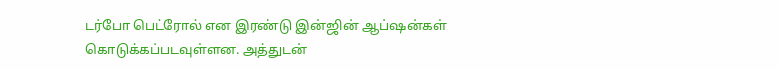டர்போ பெட்ரோல் என இரண்டு இன்ஜின் ஆப்ஷன்கள் கொடுக்கப்படவுள்ளன. அத்துடன்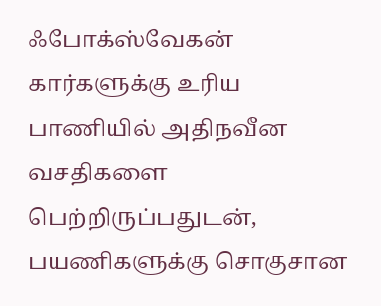ஃபோக்ஸ்வேகன் கார்களுக்கு உரிய பாணியில் அதிநவீன வசதிகளை பெற்றிருப்பதுடன், பயணிகளுக்கு சொகுசான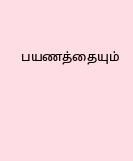பயணத்தையும்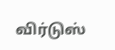விர்டுஸ்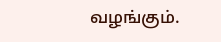வழங்கும்.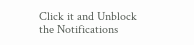Click it and Unblock the Notifications